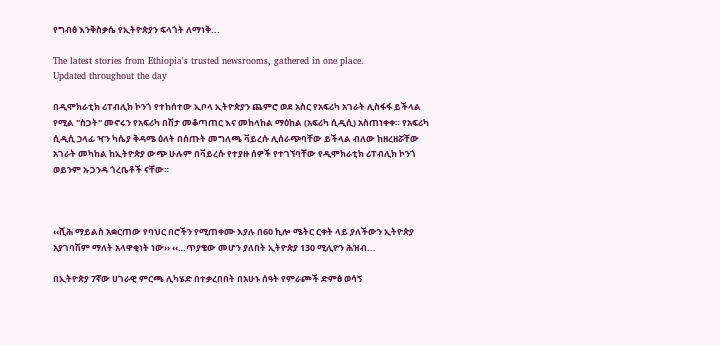የግብፅ እንቅስቃሴ የኢትዮጵያን ፍላጎት ለማነቅ...

The latest stories from Ethiopia's trusted newsrooms, gathered in one place.
Updated throughout the day

በዲሞክራቲክ ሪፐብሊክ ኮንጎ የተከሰተው ኢቦላ ኢትዮጵያን ጨምሮ ወደ አስር የአፍሪካ አገራት ሊስፋፋ ይችላል የሚል "ስጋት" መኖሩን የአፍሪካ በሽታ መቆጣጠር እና መከላከል ማዕከል (አፍሪካ ሲዲሲ) አስጠነቀቀ። የአፍሪካ ሲዲሲ ኃላፊ ዣን ካሴያ ቅዳሜ ዕለት በሰጡት መግለጫ ቫይረሱ ሊሰራጭባቸው ይችላል ብለው ከዘረዘሯቸው አገራት መካከል ከኢትዮጵያ ውጭ ሁሉም በቫይረሱ የተያዙ ሰዎች የተገኘባቸው የዲሞክራቲክ ሪፐብሊክ ኮንጎ ወይንም ኡጋንዳ ጎረቤቶች ናቸው።



‹‹ሺሕ ማይልስ አቋርጠው የባህር በሮችን የሚጠቀሙ እያሉ በ60 ኪሎ ሜትር ርቀት ላይ ያለችውን ኢትዮጵያ አያገባሽም ማለት አላዋቂነት ነው›› ‹‹…ጥያቄው መሆን ያለበት ኢትዮጵያ 130 ሚሊዮን ሕዝብ...

በኢትዮጵያ 7ኛው ሀገራዊ ምርጫ ሊካሄድ በተቃረበበት በአሁኑ ሰዓት የምራጮች ድምፅ ወሳኝ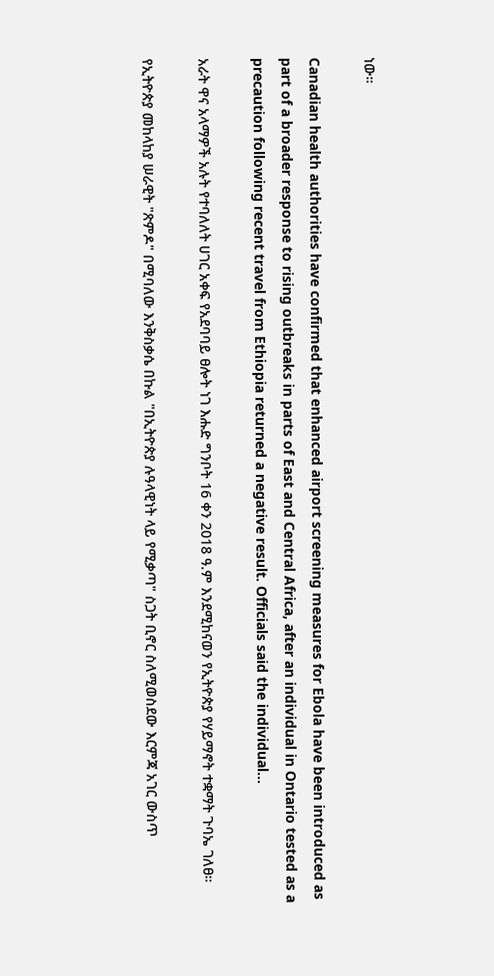ነው።

Canadian health authorities have confirmed that enhanced airport screening measures for Ebola have been introduced as part of a broader response to rising outbreaks in parts of East and Central Africa, after an individual in Ontario tested as a precaution following recent travel from Ethiopia returned a negative result. Officials said the individual...

አራት ዋና አላማዎች አሉት የተባለለት ሀገር አቀፍ የአደባባይ ፀሎት ነገ እሑድ ግንቦት 16 ቀን 2018 ዓ.ም እንደሚከናወን የኢትዮጵያ የሃይማኖት ተቋማት ጉባኤ ገለፀ።

የኢትዮጵያ መከላከያ ሠራዊት "ጽምዶ" በሚባለው እንቅስቃሴ በኩል "በኢትዮጵያ ሉዓላዊነት ላይ የሚቃጣ" ስጋት ቢኖር ስለሚወስደው እርምጃ አገር ውስጥ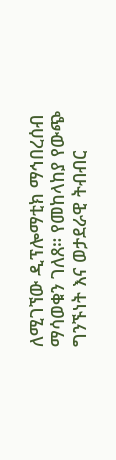ለሚገኘው ዲፕሎማቲክ ማኅበረሰብ ማሳወቁን ገለጸ። የመከላከያ የውጭ ግንኙነት እና ወታደራዊ ትብብር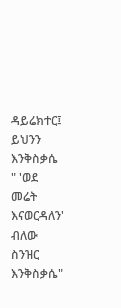ዳይሬክተር፤ ይህንን እንቅስቃሴ " 'ወደ መሬት እናወርዳለን' ብለው ስንዝር እንቅስቃሴ"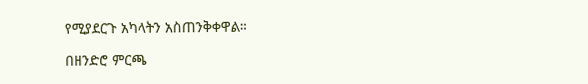የሚያደርጉ አካላትን አስጠንቅቀዋል።

በዘንድሮ ምርጫ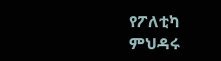የፖለቲካ ምህዳሩ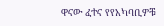ዋናው ፈተና የየአካባቢዎቹ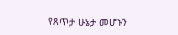የጸጥታ ሁኔታ መሆኑን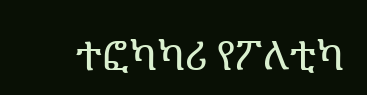ተፎካካሪ የፖለቲካ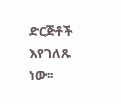ድርጅቶች እየገለጹ ነው፡፡